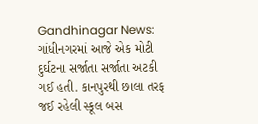Gandhinagar News: ગાંધીનગરમાં આજે એક મોટી દુર્ઘટના સર્જાતા સર્જાતા અટકી ગઈ હતી. કાનપુરથી છાલા તરફ જઈ રહેલી સ્કૂલ બસ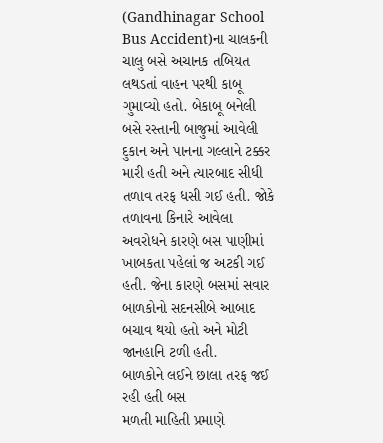(Gandhinagar School Bus Accident)ના ચાલકની ચાલુ બસે અચાનક તબિયત લથડતાં વાહન પરથી કાબૂ ગુમાવ્યો હતો. બેકાબૂ બનેલી બસે રસ્તાની બાજુમાં આવેલી દુકાન અને પાનના ગલ્લાને ટક્કર મારી હતી અને ત્યારબાદ સીધી તળાવ તરફ ધસી ગઈ હતી. જોકે તળાવના કિનારે આવેલા અવરોધને કારણે બસ પાણીમાં ખાબકતા પહેલાં જ અટકી ગઈ હતી. જેના કારણે બસમાં સવાર બાળકોનો સદનસીબે આબાદ બચાવ થયો હતો અને મોટી જાનહાનિ ટળી હતી.
બાળકોને લઈને છાલા તરફ જઈ રહી હતી બસ
મળતી માહિતી પ્રમાણે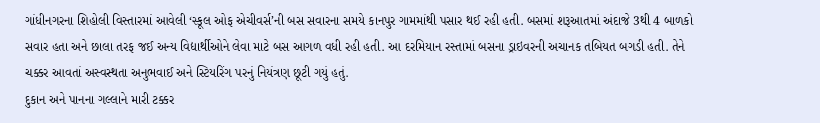ગાંધીનગરના શિહોલી વિસ્તારમાં આવેલી ‘સ્કૂલ ઓફ એચીવર્સ’ની બસ સવારના સમયે કાનપુર ગામમાંથી પસાર થઈ રહી હતી. બસમાં શરૂઆતમાં અંદાજે 3થી 4 બાળકો સવાર હતા અને છાલા તરફ જઈ અન્ય વિદ્યાર્થીઓને લેવા માટે બસ આગળ વધી રહી હતી. આ દરમિયાન રસ્તામાં બસના ડ્રાઇવરની અચાનક તબિયત બગડી હતી. તેને ચક્કર આવતાં અસ્વસ્થતા અનુભવાઈ અને સ્ટિયરિંગ પરનું નિયંત્રણ છૂટી ગયું હતું.
દુકાન અને પાનના ગલ્લાને મારી ટક્કર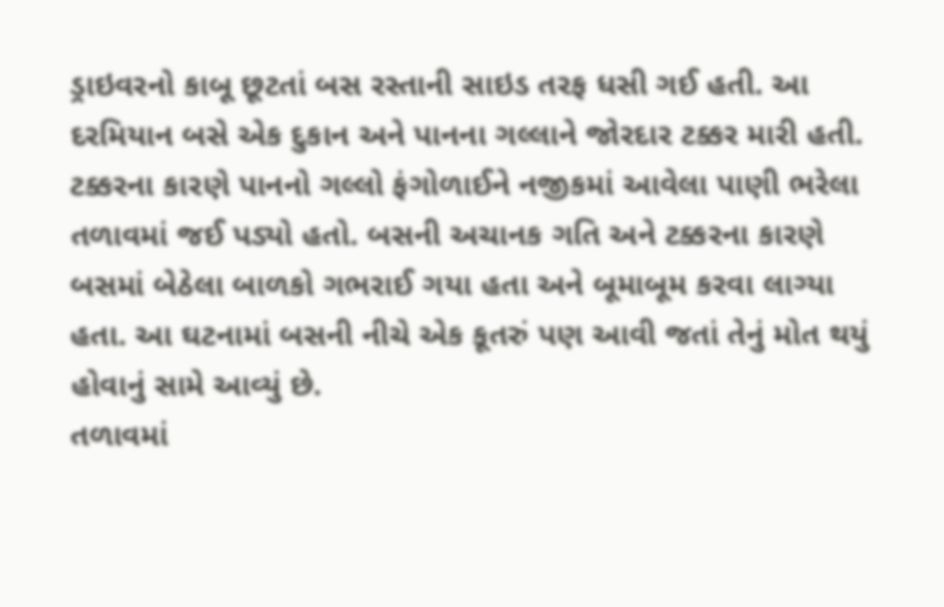ડ્રાઇવરનો કાબૂ છૂટતાં બસ રસ્તાની સાઇડ તરફ ધસી ગઈ હતી. આ દરમિયાન બસે એક દુકાન અને પાનના ગલ્લાને જોરદાર ટક્કર મારી હતી. ટક્કરના કારણે પાનનો ગલ્લો ફંગોળાઈને નજીકમાં આવેલા પાણી ભરેલા તળાવમાં જઈ પડ્યો હતો. બસની અચાનક ગતિ અને ટક્કરના કારણે બસમાં બેઠેલા બાળકો ગભરાઈ ગયા હતા અને બૂમાબૂમ કરવા લાગ્યા હતા. આ ઘટનામાં બસની નીચે એક કૂતરું પણ આવી જતાં તેનું મોત થયું હોવાનું સામે આવ્યું છે.
તળાવમાં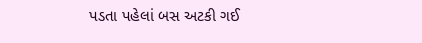પડતા પહેલાં બસ અટકી ગઈ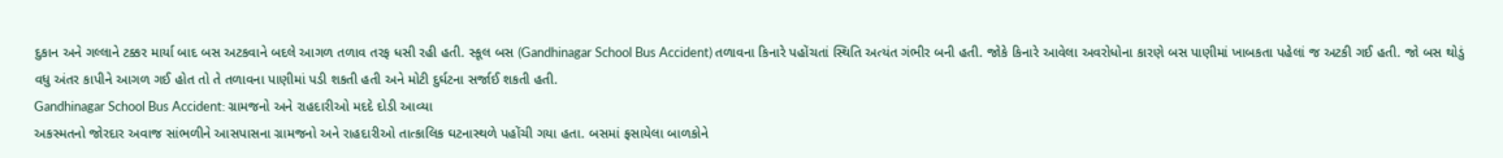દુકાન અને ગલ્લાને ટક્કર માર્યા બાદ બસ અટકવાને બદલે આગળ તળાવ તરફ ધસી રહી હતી. સ્કૂલ બસ (Gandhinagar School Bus Accident) તળાવના કિનારે પહોંચતાં સ્થિતિ અત્યંત ગંભીર બની હતી. જોકે કિનારે આવેલા અવરોધોના કારણે બસ પાણીમાં ખાબકતા પહેલાં જ અટકી ગઈ હતી. જો બસ થોડું વધુ અંતર કાપીને આગળ ગઈ હોત તો તે તળાવના પાણીમાં પડી શકતી હતી અને મોટી દુર્ઘટના સર્જાઈ શકતી હતી.
Gandhinagar School Bus Accident: ગ્રામજનો અને રાહદારીઓ મદદે દોડી આવ્યા
અકસ્મતનો જોરદાર અવાજ સાંભળીને આસપાસના ગ્રામજનો અને રાહદારીઓ તાત્કાલિક ઘટનાસ્થળે પહોંચી ગયા હતા. બસમાં ફસાયેલા બાળકોને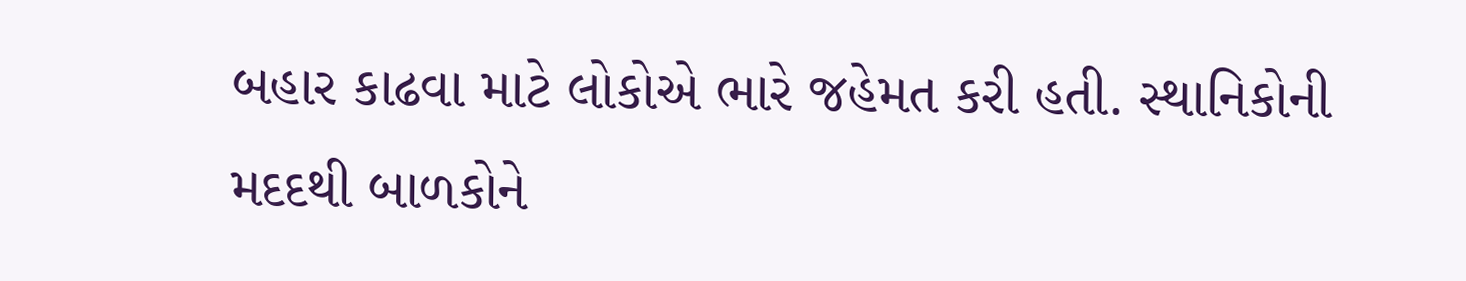બહાર કાઢવા માટે લોકોએ ભારે જહેમત કરી હતી. સ્થાનિકોની મદદથી બાળકોને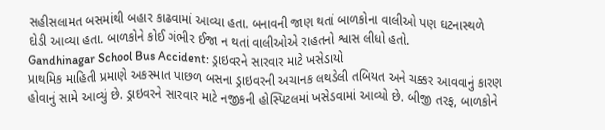સહીસલામત બસમાંથી બહાર કાઢવામાં આવ્યા હતા. બનાવની જાણ થતાં બાળકોના વાલીઓ પણ ઘટનાસ્થળે દોડી આવ્યા હતા. બાળકોને કોઈ ગંભીર ઈજા ન થતાં વાલીઓએ રાહતનો શ્વાસ લીધો હતો.
Gandhinagar School Bus Accident: ડ્રાઇવરને સારવાર માટે ખસેડાયો
પ્રાથમિક માહિતી પ્રમાણે અકસ્માત પાછળ બસના ડ્રાઇવરની અચાનક લથડેલી તબિયત અને ચક્કર આવવાનું કારણ હોવાનું સામે આવ્યું છે. ડ્રાઇવરને સારવાર માટે નજીકની હોસ્પિટલમાં ખસેડવામાં આવ્યો છે. બીજી તરફ, બાળકોને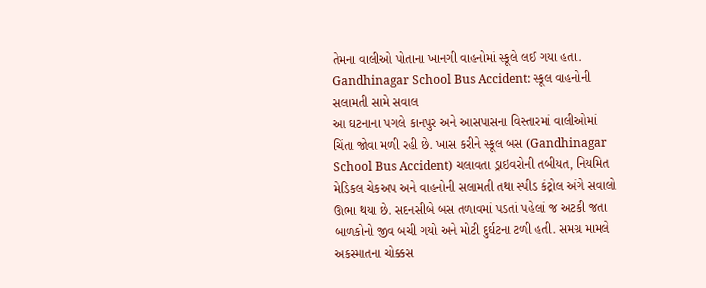તેમના વાલીઓ પોતાના ખાનગી વાહનોમાં સ્કૂલે લઈ ગયા હતા.
Gandhinagar School Bus Accident: સ્કૂલ વાહનોની સલામતી સામે સવાલ
આ ઘટનાના પગલે કાનપુર અને આસપાસના વિસ્તારમાં વાલીઓમાં ચિંતા જોવા મળી રહી છે. ખાસ કરીને સ્કૂલ બસ (Gandhinagar School Bus Accident) ચલાવતા ડ્રાઇવરોની તબીયત, નિયમિત મેડિકલ ચેકઅપ અને વાહનોની સલામતી તથા સ્પીડ કંટ્રોલ અંગે સવાલો ઊભા થયા છે. સદનસીબે બસ તળાવમાં પડતાં પહેલાં જ અટકી જતા બાળકોનો જીવ બચી ગયો અને મોટી દુર્ઘટના ટળી હતી. સમગ્ર મામલે અકસ્માતના ચોક્કસ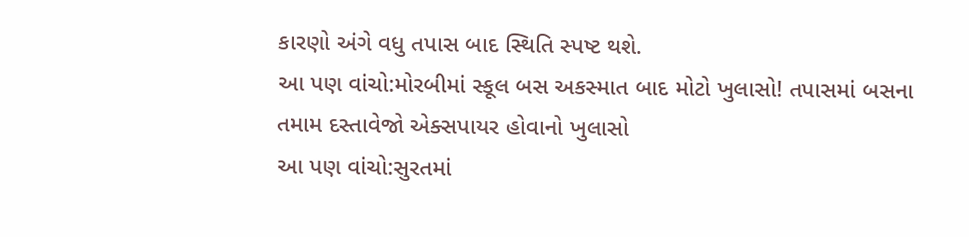કારણો અંગે વધુ તપાસ બાદ સ્થિતિ સ્પષ્ટ થશે.
આ પણ વાંચો:મોરબીમાં સ્કૂલ બસ અકસ્માત બાદ મોટો ખુલાસો! તપાસમાં બસના તમામ દસ્તાવેજો એક્સપાયર હોવાનો ખુલાસો
આ પણ વાંચો:સુરતમાં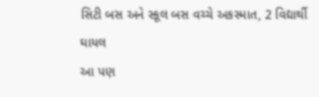સિટી બસ અને સ્કૂલ બસ વચ્ચે અકસ્માત, 2 વિદ્યાર્થી ઘાયલ
આ પણ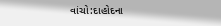વાંચો:દાહોદના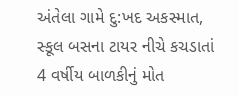અંતેલા ગામે દુ:ખદ અકસ્માત, સ્કૂલ બસના ટાયર નીચે કચડાતાં 4 વર્ષીય બાળકીનું મોત